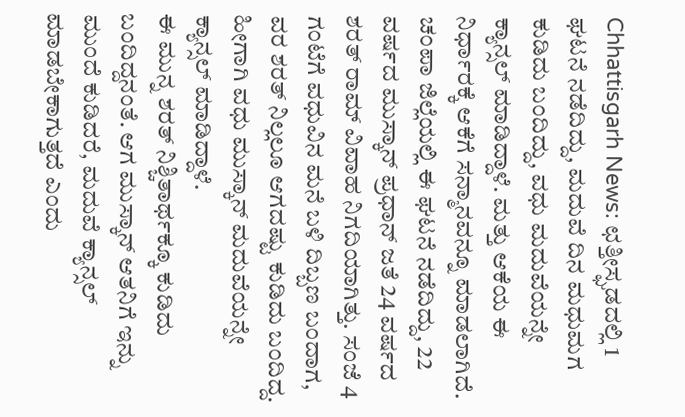Chhattisgarh News: ಛತ್ತೀಸ್ಘಡದಲ್ಲಿ 1 ಘಟನೆ ನಡೆದಿದ್ದು, ಮದುವೆ ದಿನ ಮಧುಮಗ ಕುಡಿದು ಬಂದಿದ್ದು, ವಧು ಮದುವೆಯನ್ನೇ ಕ್ಯಾನ್ಸಲ್ ಮಾಡಿದ್ದಾಳೆ. ಮತ್ತು ಆಕೆಯ ಈ ನಿರ್ಧಾರಕ್ಕೆ ಆಕೆಗೆ ಸನ್ಮಾನವನ್ನೂ ಮಾಡಲಾಗಿದೆ.
ಚಂಪಾ ಜಿಲ್ಲೆಯಲ್ಲಿ ಈ ಘಟನೆ ನಡೆದಿದ್ದು, 22 ವರ್ಷದ ಮುಸ್ಕಾನ್ ಪ್ರಧಾನ್ ಜತೆ 24 ವರ್ಷದ ಶರತ್ ರಾಮ್ ವಿವಾಹ ನಿಗದಿಯಾಗಿತ್ತು. ಸಂಜೆ 4 ಗಂಟೆಗೆ ವಧುವಿನ ಮನೆ ಬಳಿ ದಿಬ್ಬಣ ಬಂದಾಗ, ವರ ಶರತ್ ನಿಲ್ಲಲೂ ಆಗದಷ್ಟು ಕುಡಿದು ಬಂದಿದ್ದ. ಹೀಗಾಗಿ ವಧು ಮುಸ್ಕಾನ್ ಮದುವೆಯನ್ನೇ ಕ್ಯಾನ್ಸಲ್ ಮಾಡಿದ್ದಾಳೆ.
ಈ ಮುನ್ನ ಶರತ್ ನಿಶ್ಚಿತಾರ್ಥಕ್ಕೂ ಕುಡಿದು ಬಂದಿದ್ದನಂತೆ. ಆಗ ಮುಸ್ಕಾನ್ ಆತನಿಗೆ ಇನ್ನು ಮುಂದೆ ಕುಡಿದರೆ, ಮದುವೆ ಕ್ಯಾನ್ಸಲ್ ಮಾಡಬೇಕಾಗುತ್ತದೆ ಎಂದು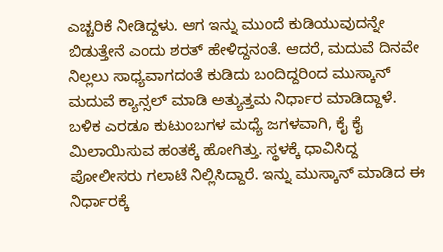ಎಚ್ಚರಿಕೆ ನೀಡಿದ್ದಳು. ಆಗ ಇನ್ನು ಮುಂದೆ ಕುಡಿಯುವುದನ್ನೇ ಬಿಡುತ್ತೇನೆ ಎಂದು ಶರತ್ ಹೇಳಿದ್ದನಂತೆ. ಆದರೆ, ಮದುವೆ ದಿನವೇ ನಿಲ್ಲಲು ಸಾಧ್ಯವಾಗದಂತೆ ಕುಡಿದು ಬಂದಿದ್ದರಿಂದ ಮುಸ್ಕಾನ್ ಮದುವೆ ಕ್ಯಾನ್ಸಲ್ ಮಾಡಿ ಅತ್ಯುತ್ತಮ ನಿರ್ಧಾರ ಮಾಡಿದ್ದಾಳೆ.
ಬಳಿಕ ಎರಡೂ ಕುಟುಂಬಗಳ ಮಧ್ಯೆ ಜಗಳವಾಗಿ, ಕೈ ಕೈ ಮಿಲಾಯಿಸುವ ಹಂತಕ್ಕೆ ಹೋಗಿತ್ತು. ಸ್ಥಳಕ್ಕೆ ಧಾವಿಸಿದ್ದ ಪೋಲೀಸರು ಗಲಾಟೆ ನಿಲ್ಲಿಸಿದ್ದಾರೆ. ಇನ್ನು ಮುಸ್ಕಾನ್ ಮಾಡಿದ ಈ ನಿರ್ಧಾರಕ್ಕೆ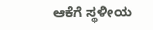ಆಕೆಗೆ ಸ್ಥಳೀಯ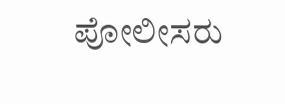ಪೋಲೀಸರು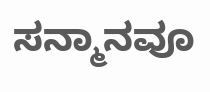ಸನ್ಮಾನವೂ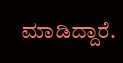ಮಾಡಿದ್ದಾರೆ.